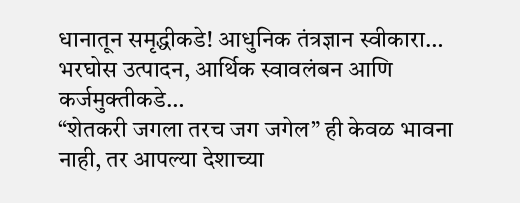धानातून समृद्धीकडे! आधुनिक तंत्रज्ञान स्वीकारा… भरघोस उत्पादन, आर्थिक स्वावलंबन आणि कर्जमुक्तीकडे…
“शेतकरी जगला तरच जग जगेल” ही केवळ भावना नाही, तर आपल्या देशाच्या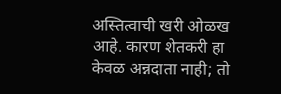अस्तित्वाची खरी ओळख आहे. कारण शेतकरी हा केवळ अन्नदाता नाही; तो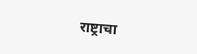राष्ट्राचा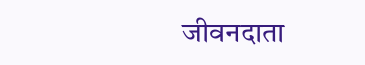जीवनदाता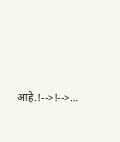आहे.!-->!-->…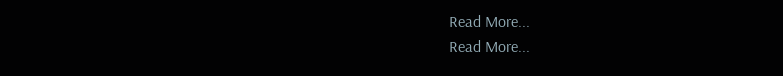Read More...
Read More...